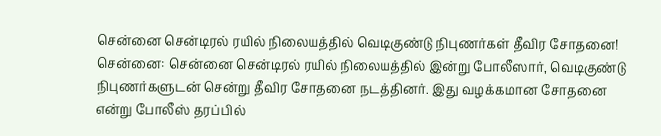சென்னை சென்டிரல் ரயில் நிலையத்தில் வெடிகுண்டு நிபுணர்கள் தீவிர சோதனை!
சென்னை: சென்னை சென்டிரல் ரயில் நிலையத்தில் இன்று போலீஸார், வெடிகுண்டு நிபுணர்களுடன் சென்று தீவிர சோதனை நடத்தினர். இது வழக்கமான சோதனை என்று போலீஸ் தரப்பில்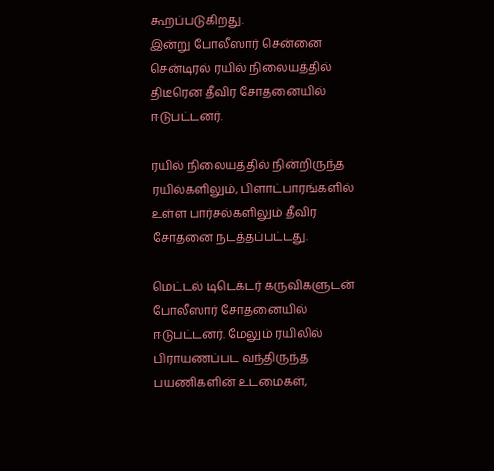கூறப்படுகிறது.
இன்று போலீஸார் சென்னை சென்டிரல் ரயில் நிலையத்தில் திடீரென தீவிர சோதனையில் ஈடுபட்டனர்.

ரயில் நிலையத்தில் நின்றிருந்த ரயில்களிலும், பிளாட்பாரங்களில் உள்ள பார்சல்களிலும் தீவிர சோதனை நடத்தப்பட்டது.

மெட்டல் டிடெக்டர் கருவிகளுடன் போலீஸார் சோதனையில் ஈடுபட்டனர். மேலும் ரயிலில் பிராயணப்பட வந்திருந்த பயணிகளின் உடமைகள்,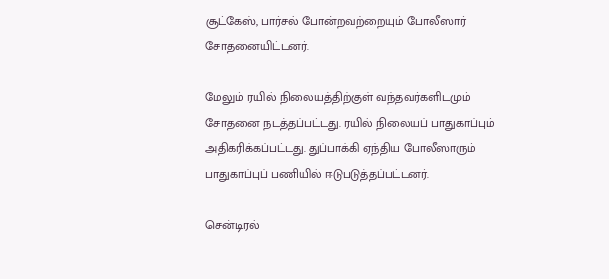சூட்கேஸ், பார்சல் போன்றவற்றையும் போலீஸார் சோதனையிட்டனர்.

மேலும் ரயில் நிலையத்திற்குள் வந்தவர்களிடமும் சோதனை நடத்தப்பட்டது. ரயில் நிலையப் பாதுகாப்பும் அதிகரிக்கப்பட்டது. துப்பாக்கி ஏந்திய போலீஸாரும் பாதுகாப்புப் பணியில் ஈடுபடுத்தப்பட்டனர்.

சென்டிரல்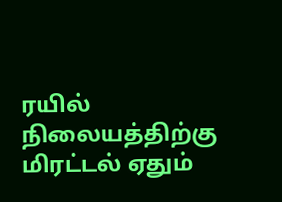ரயில் நிலையத்திற்கு மிரட்டல் ஏதும்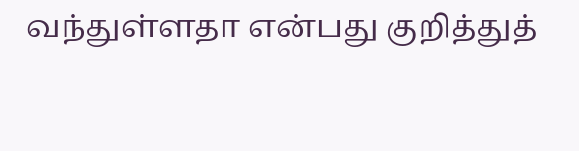வந்துள்ளதா என்பது குறித்துத்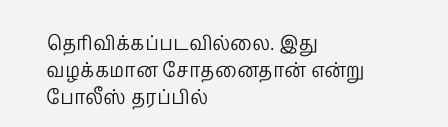தெரிவிக்கப்படவில்லை. இது வழக்கமான சோதனைதான் என்று போலீஸ் தரப்பில்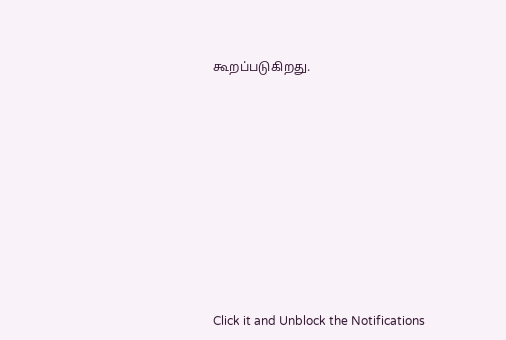கூறப்படுகிறது.












Click it and Unblock the Notifications